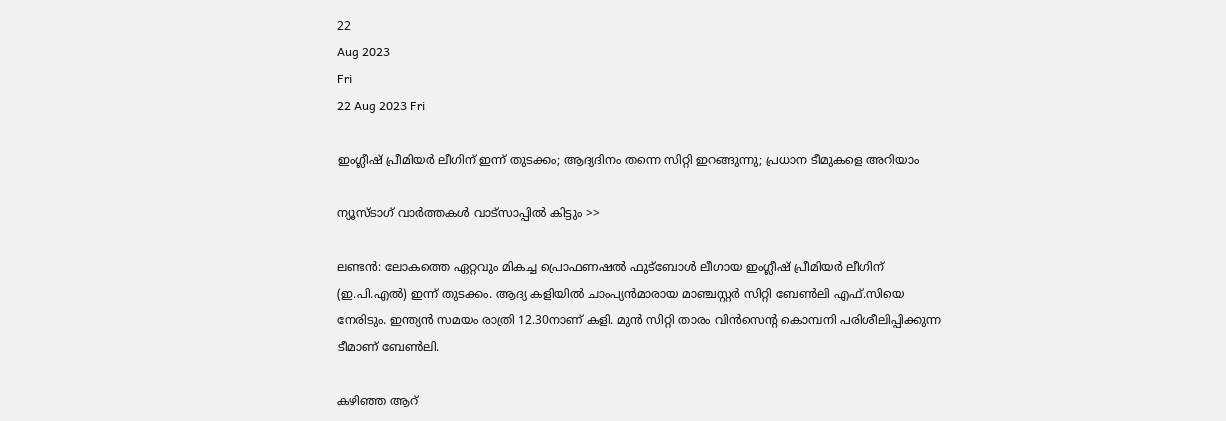22
Aug 2023
Fri
22 Aug 2023 Fri

ഇംഗ്ലീഷ് പ്രീമിയര്‍ ലീഗിന് ഇന്ന് തുടക്കം; ആദ്യദിനം തന്നെ സിറ്റി ഇറങ്ങുന്നു; പ്രധാന ടീമുകളെ അറിയാം

ന്യൂസ്ടാഗ് വാര്‍ത്തകള്‍ വാട്‌സാപ്പില്‍ കിട്ടും >>

ലണ്ടന്‍: ലോകത്തെ ഏറ്റവും മികച്ച പ്രൊഫണഷല്‍ ഫുട്‌ബോള്‍ ലീഗായ ഇംഗ്ലീഷ് പ്രീമിയര്‍ ലീഗിന് (ഇ.പി.എല്‍) ഇന്ന് തുടക്കം. ആദ്യ കളിയില്‍ ചാംപ്യന്‍മാരായ മാഞ്ചസ്റ്റര്‍ സിറ്റി ബേണ്‍ലി എഫ്.സിയെ നേരിടും. ഇന്ത്യന്‍ സമയം രാത്രി 12.30നാണ് കളി. മുന്‍ സിറ്റി താരം വിന്‍സെന്റ കൊമ്പനി പരിശീലിപ്പിക്കുന്ന ടീമാണ് ബേണ്‍ലി.

കഴിഞ്ഞ ആറ്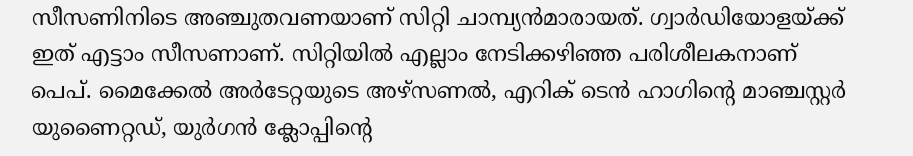സീസണിനിടെ അഞ്ചുതവണയാണ് സിറ്റി ചാമ്പ്യന്‍മാരായത്. ഗ്വാര്‍ഡിയോളയ്ക്ക് ഇത് എട്ടാം സീസണാണ്. സിറ്റിയില്‍ എല്ലാം നേടിക്കഴിഞ്ഞ പരിശീലകനാണ് പെപ്. മൈക്കേല്‍ അര്‍ടേറ്റയുടെ അഴ്‌സണല്‍, എറിക് ടെന്‍ ഹാഗിന്റെ മാഞ്ചസ്റ്റര്‍ യുണൈറ്റഡ്, യുര്‍ഗന്‍ ക്ലോപ്പിന്റെ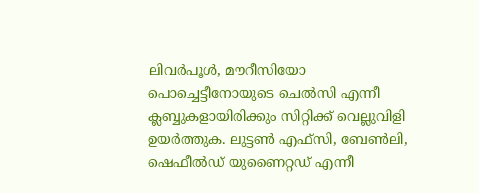ലിവര്‍പൂള്‍, മൗറീസിയോ പൊച്ചെട്ടീനോയുടെ ചെല്‍സി എന്നീ ക്ലബ്ബുകളായിരിക്കും സിറ്റിക്ക് വെല്ലുവിളി ഉയര്‍ത്തുക. ലുട്ടണ്‍ എഫ്‌സി, ബേണ്‍ലി, ഷെഫീല്‍ഡ് യുണൈറ്റഡ് എന്നീ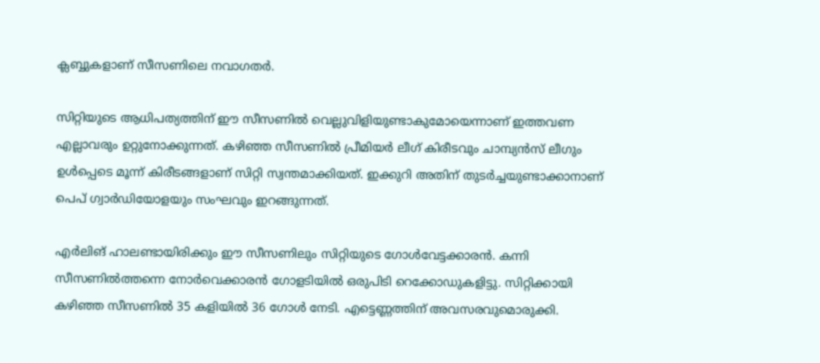ക്ലബ്ബുകളാണ് സീസണിലെ നവാഗതര്‍.

സിറ്റിയുടെ ആധിപത്യത്തിന് ഈ സീസണില്‍ വെല്ലുവിളിയുണ്ടാകുമോയെന്നാണ് ഇത്തവണ എല്ലാവരും ഉറ്റുനോക്കുന്നത്. കഴിഞ്ഞ സീസണില്‍ പ്രീമിയര്‍ ലീഗ് കിരീടവും ചാമ്പ്യന്‍സ് ലീഗും ഉള്‍പ്പെടെ മൂന്ന് കിരീടങ്ങളാണ് സിറ്റി സ്വന്തമാക്കിയത്. ഇക്കുറി അതിന് തുടര്‍ച്ചയുണ്ടാക്കാനാണ് പെപ് ഗ്വാര്‍ഡിയോളയും സംഘവും ഇറങ്ങുന്നത്.

എര്‍ലിങ് ഹാലണ്ടായിരിക്കും ഈ സീസണിലും സിറ്റിയുടെ ഗോള്‍വേട്ടക്കാരന്‍. കന്നി സീസണില്‍ത്തന്നെ നോര്‍വെക്കാരന്‍ ഗോളടിയില്‍ ഒരുപിടി റെക്കോഡുകളിട്ടു. സിറ്റിക്കായി കഴിഞ്ഞ സീസണില്‍ 35 കളിയില്‍ 36 ഗോള്‍ നേടി. എട്ടെണ്ണത്തിന് അവസരവുമൊരുക്കി.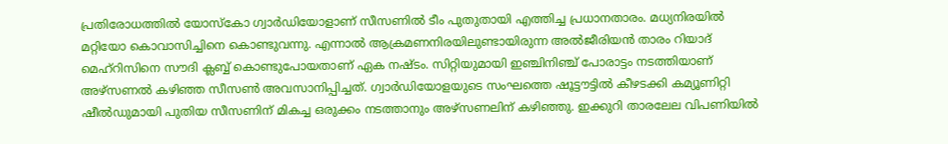പ്രതിരോധത്തില്‍ യോസ്‌കോ ഗ്വാര്‍ഡിയോളാണ് സീസണില്‍ ടീം പുതുതായി എത്തിച്ച പ്രധാനതാരം. മധ്യനിരയില്‍ മറ്റിയോ കൊവാസിച്ചിനെ കൊണ്ടുവന്നു. എന്നാല്‍ ആക്രമണനിരയിലുണ്ടായിരുന്ന അല്‍ജീരിയന്‍ താരം റിയാദ് മെഹ്‌റിസിനെ സൗദി ക്ലബ്ബ് കൊണ്ടുപോയതാണ് ഏക നഷ്ടം. സിറ്റിയുമായി ഇഞ്ചിനിഞ്ച് പോരാട്ടം നടത്തിയാണ് അഴ്‌സണല്‍ കഴിഞ്ഞ സീസണ്‍ അവസാനിപ്പിച്ചത്. ഗ്വാര്‍ഡിയോളയുടെ സംഘത്തെ ഷൂട്ടൗട്ടില്‍ കീഴടക്കി കമ്യൂണിറ്റി ഷീല്‍ഡുമായി പുതിയ സീസണിന് മികച്ച ഒരുക്കം നടത്താനും അഴ്‌സണലിന് കഴിഞ്ഞു. ഇക്കുറി താരലേല വിപണിയില്‍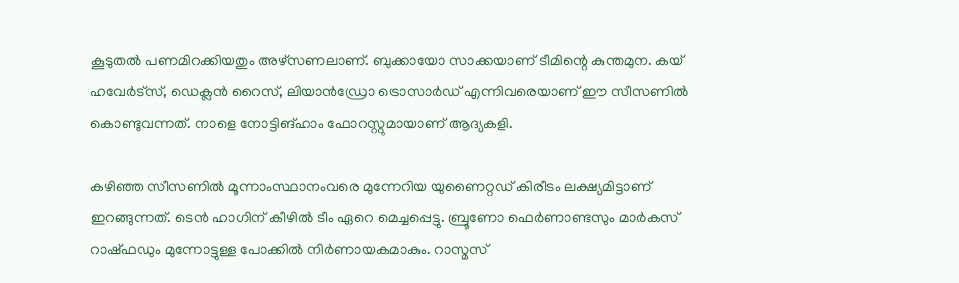കൂടുതല്‍ പണമിറക്കിയതും അഴ്‌സണലാണ്. ബുക്കായോ സാക്കയാണ് ടീമിന്റെ കുന്തമുന. കയ് ഹവേര്‍ട്‌സ്, ഡെക്ലന്‍ റൈസ്, ലിയാന്‍ഡ്രോ ട്രൊസാര്‍ഡ് എന്നിവരെയാണ് ഈ സീസണില്‍ കൊണ്ടുവന്നത്. നാളെ നോട്ടിങ്ഹാം ഫോറസ്റ്റുമായാണ് ആദ്യകളി.

കഴിഞ്ഞ സീസണില്‍ മൂന്നാംസ്ഥാനംവരെ മുന്നേറിയ യുണൈറ്റഡ് കിരീടം ലക്ഷ്യമിട്ടാണ് ഇറങ്ങുന്നത്. ടെന്‍ ഹാഗിന് കീഴില്‍ ടീം ഏറെ മെച്ചപ്പെട്ടു. ബ്രൂണോ ഫെര്‍ണാണ്ടസും മാര്‍കസ് റാഷ്ഫഡും മുന്നോട്ടുള്ള പോക്കില്‍ നിര്‍ണായകമാകും. റാസ്മസ്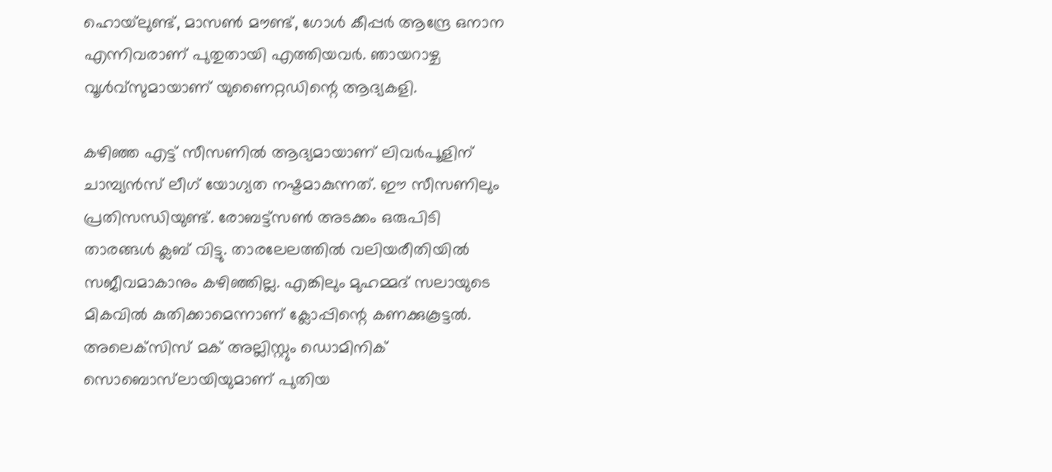ഹൊയ്‌ലുണ്ട്, മാസണ്‍ മൗണ്ട്, ഗോള്‍ കീപ്പര്‍ ആന്ദ്രേ ഒനാന എന്നിവരാണ് പുതുതായി എത്തിയവര്‍. ഞായറാഴ്ച വൂള്‍വ്‌സുമായാണ് യുണൈറ്റഡിന്റെ ആദ്യകളി.

കഴിഞ്ഞ എട്ട് സീസണില്‍ ആദ്യമായാണ് ലിവര്‍പൂളിന് ചാമ്പ്യന്‍സ് ലീഗ് യോഗ്യത നഷ്ടമാകുന്നത്. ഈ സീസണിലും പ്രതിസന്ധിയുണ്ട്. രോബട്ട്‌സണ്‍ അടക്കം ഒരുപിടി താരങ്ങള്‍ ക്ലബ് വിട്ടു. താരലേലത്തില്‍ വലിയരീതിയില്‍ സജീവമാകാനും കഴിഞ്ഞില്ല. എങ്കിലും മുഹമ്മദ് സലായുടെ മികവില്‍ കുതിക്കാമെന്നാണ് ക്ലോപ്പിന്റെ കണക്കുകൂട്ടല്‍. അലെക്‌സിസ് മക് അല്ലിസ്റ്റും ഡൊമിനിക് സൊബൊസ്‌ലായിയുമാണ് പുതിയ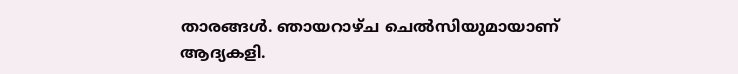താരങ്ങള്‍. ഞായറാഴ്ച ചെല്‍സിയുമായാണ് ആദ്യകളി.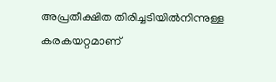അപ്രതീക്ഷിത തിരിച്ചടിയില്‍നിന്നുള്ള കരകയറ്റമാണ്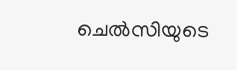ചെല്‍സിയുടെ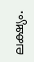ലക്ഷ്യം.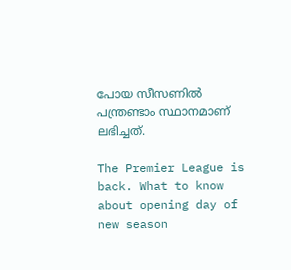പോയ സീസണില്‍ പന്ത്രണ്ടാം സ്ഥാനമാണ് ലഭിച്ചത്.

The Premier League is back. What to know about opening day of new season